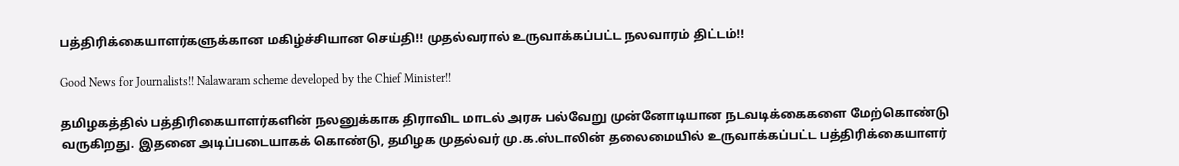பத்திரிக்கையாளர்களுக்கான மகிழ்ச்சியான செய்தி!! முதல்வரால் உருவாக்கப்பட்ட நலவாரம் திட்டம்!!

Good News for Journalists!! Nalawaram scheme developed by the Chief Minister!!

தமிழகத்தில் பத்திரிகையாளர்களின் நலனுக்காக திராவிட மாடல் அரசு பல்வேறு முன்னோடியான நடவடிக்கைகளை மேற்கொண்டு வருகிறது. இதனை அடிப்படையாகக் கொண்டு, தமிழக முதல்வர் மு.க.ஸ்டாலின் தலைமையில் உருவாக்கப்பட்ட பத்திரிக்கையாளர்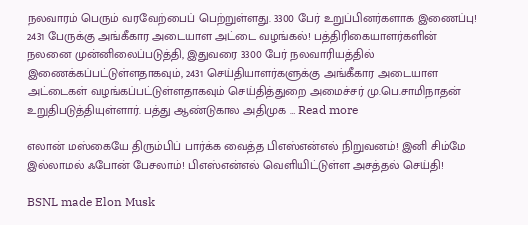நலவாரம் பெரும் வரவேற்பைப் பெற்றுள்ளது. 3300 பேர் உறுப்பினர்களாக இணைப்பு! 2431 பேருக்கு அங்கீகார அடையாள அட்டை வழங்கல்! பத்திரிகையாளர்களின் நலனை முன்னிலைப்படுத்தி, இதுவரை 3300 பேர் நலவாரியத்தில் இணைக்கப்பட்டுள்ளதாகவும், 2431 செய்தியாளர்களுக்கு அங்கீகார அடையாள அட்டைகள் வழங்கப்பட்டுள்ளதாகவும் செய்தித்துறை அமைச்சர் மு.பெ.சாமிநாதன் உறுதிபடுத்தியுள்ளார். பத்து ஆண்டுகால அதிமுக … Read more

எலான் மஸ்கையே திரும்பிப் பார்க்க வைத்த பிஎஸ்என்எல் நிறுவனம்! இனி சிம்மே இல்லாமல் ஃபோன் பேசலாம்! பிஎஸ்என்எல் வெளியிட்டுள்ள அசத்தல் செய்தி!

BSNL made Elon Musk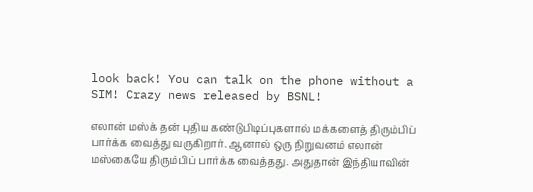look back! You can talk on the phone without a SIM! Crazy news released by BSNL!

எலான் மஸ்க் தன் புதிய கண்டுபிடிப்புகளால் மக்களைத் திரும்பிப் பார்க்க வைத்து வருகிறார். ஆனால் ஒரு நிறுவனம் எலான் மஸ்கையே திரும்பிப் பார்க்க வைத்தது. அதுதான் இந்தியாவின்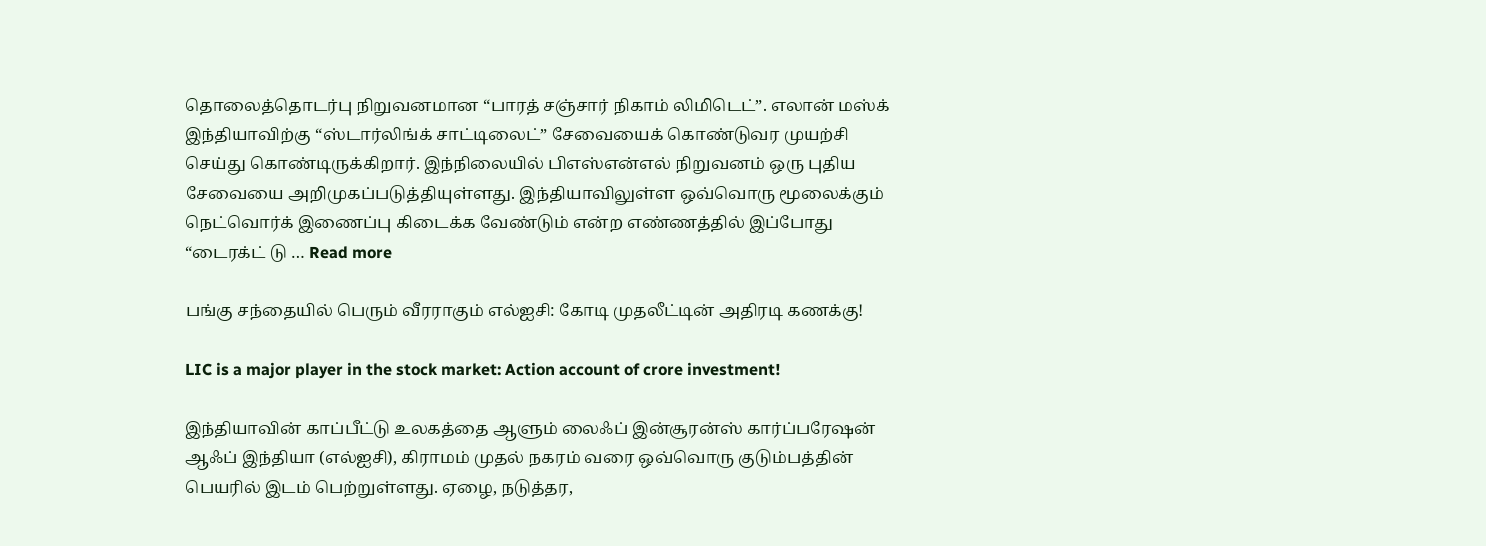தொலைத்தொடர்பு நிறுவனமான “பாரத் சஞ்சார் நிகாம் லிமிடெட்”. எலான் மஸ்க் இந்தியாவிற்கு “ஸ்டார்லிங்க் சாட்டிலைட்” சேவையைக் கொண்டுவர முயற்சி செய்து கொண்டிருக்கிறார். இந்நிலையில் பிஎஸ்என்எல் நிறுவனம் ஒரு புதிய சேவையை அறிமுகப்படுத்தியுள்ளது. இந்தியாவிலுள்ள ஒவ்வொரு மூலைக்கும் நெட்வொர்க் இணைப்பு கிடைக்க வேண்டும் என்ற எண்ணத்தில் இப்போது “டைரக்ட் டு … Read more

பங்கு சந்தையில் பெரும் வீரராகும் எல்ஐசி: கோடி முதலீட்டின் அதிரடி கணக்கு!

LIC is a major player in the stock market: Action account of crore investment!

இந்தியாவின் காப்பீட்டு உலகத்தை ஆளும் லைஃப் இன்சூரன்ஸ் கார்ப்பரேஷன் ஆஃப் இந்தியா (எல்ஐசி), கிராமம் முதல் நகரம் வரை ஒவ்வொரு குடும்பத்தின் பெயரில் இடம் பெற்றுள்ளது. ஏழை, நடுத்தர,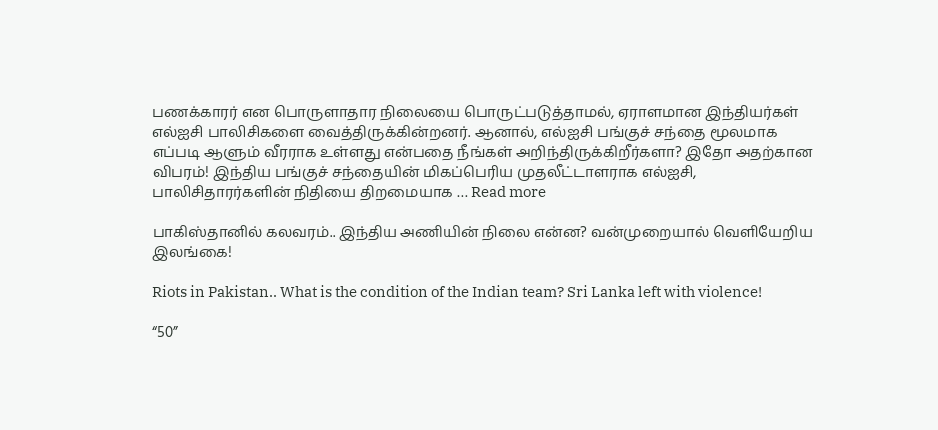பணக்காரர் என பொருளாதார நிலையை பொருட்படுத்தாமல், ஏராளமான இந்தியர்கள் எல்ஐசி பாலிசிகளை வைத்திருக்கின்றனர். ஆனால், எல்ஐசி பங்குச் சந்தை மூலமாக எப்படி ஆளும் வீரராக உள்ளது என்பதை நீங்கள் அறிந்திருக்கிறீர்களா? இதோ அதற்கான விபரம்! இந்திய பங்குச் சந்தையின் மிகப்பெரிய முதலீட்டாளராக எல்ஐசி, பாலிசிதாரர்களின் நிதியை திறமையாக … Read more

பாகிஸ்தானில் கலவரம்.. இந்திய அணியின் நிலை என்ன? வன்முறையால் வெளியேறிய இலங்கை!

Riots in Pakistan.. What is the condition of the Indian team? Sri Lanka left with violence!

“50”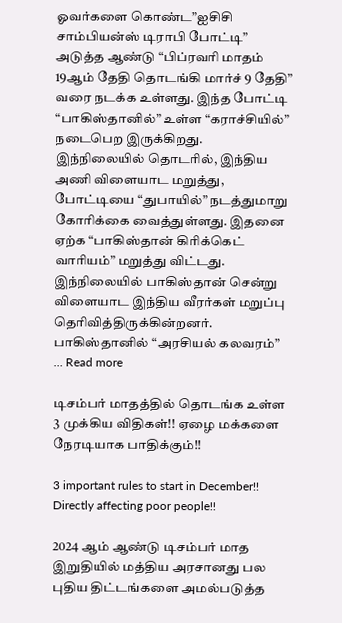ஓவர்களை கொண்ட”ஐசிசி சாம்பியன்ஸ் டிராபி போட்டி” அடுத்த ஆண்டு “பிப்ரவரி மாதம் 19ஆம் தேதி தொடங்கி மார்ச் 9 தேதி” வரை நடக்க உள்ளது. இந்த போட்டி “பாகிஸ்தானில்” உள்ள “கராச்சியில்” நடைபெற இருக்கிறது. இந்நிலையில் தொடரில், இந்திய அணி விளையாட மறுத்து, போட்டியை “துபாயில்” நடத்துமாறு கோரிக்கை வைத்துள்ளது. இதனை ஏற்க “பாகிஸ்தான் கிரிக்கெட் வாரியம்” மறுத்து விட்டது. இந்நிலையில் பாகிஸ்தான் சென்று விளையாட இந்திய வீரர்கள் மறுப்பு தெரிவித்திருக்கின்றனர். பாகிஸ்தானில் “அரசியல் கலவரம்” … Read more

டிசம்பர் மாதத்தில் தொடங்க உள்ள 3 முக்கிய விதிகள்!! ஏழை மக்களை நேரடியாக பாதிக்கும்!!

3 important rules to start in December!! Directly affecting poor people!!

2024 ஆம் ஆண்டு டிசம்பர் மாத இறுதியில் மத்திய அரசானது பல புதிய திட்டங்களை அமல்படுத்த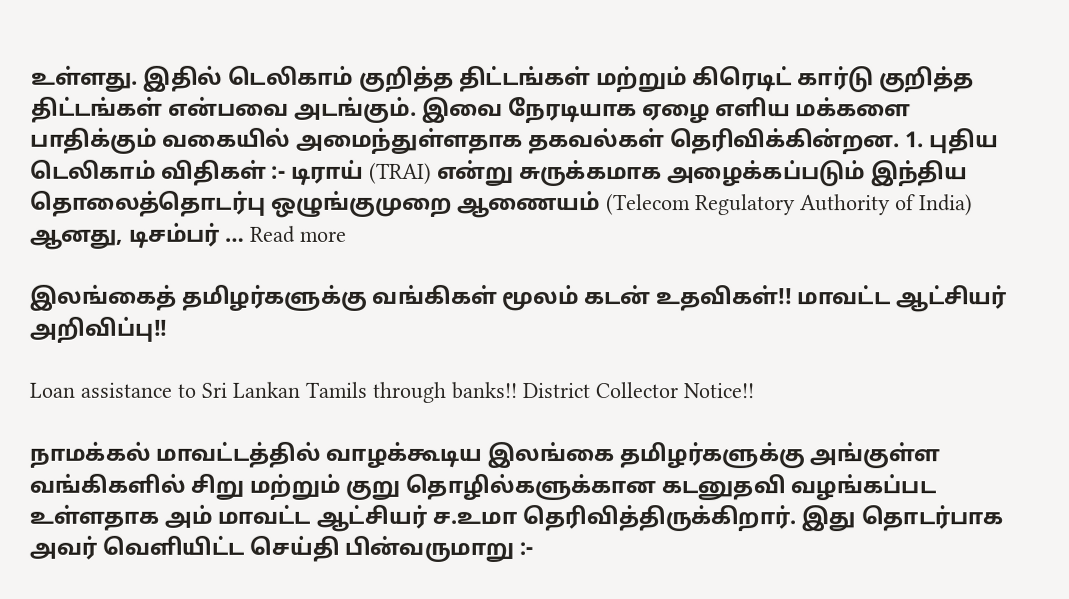உள்ளது. இதில் டெலிகாம் குறித்த திட்டங்கள் மற்றும் கிரெடிட் கார்டு குறித்த திட்டங்கள் என்பவை அடங்கும். இவை நேரடியாக ஏழை எளிய மக்களை பாதிக்கும் வகையில் அமைந்துள்ளதாக தகவல்கள் தெரிவிக்கின்றன. 1. புதிய டெலிகாம் விதிகள் :- டிராய் (TRAI) என்று சுருக்கமாக அழைக்கப்படும் இந்திய தொலைத்தொடர்பு ஒழுங்குமுறை ஆணையம் (Telecom Regulatory Authority of India) ஆனது, டிசம்பர் … Read more

இலங்கைத் தமிழர்களுக்கு வங்கிகள் மூலம் கடன் உதவிகள்!! மாவட்ட ஆட்சியர் அறிவிப்பு!!

Loan assistance to Sri Lankan Tamils through banks!! District Collector Notice!!

நாமக்கல் மாவட்டத்தில் வாழக்கூடிய இலங்கை தமிழர்களுக்கு அங்குள்ள வங்கிகளில் சிறு மற்றும் குறு தொழில்களுக்கான கடனுதவி வழங்கப்பட உள்ளதாக அம் மாவட்ட ஆட்சியர் ச.உமா தெரிவித்திருக்கிறார். இது தொடர்பாக அவர் வெளியிட்ட செய்தி பின்வருமாறு :-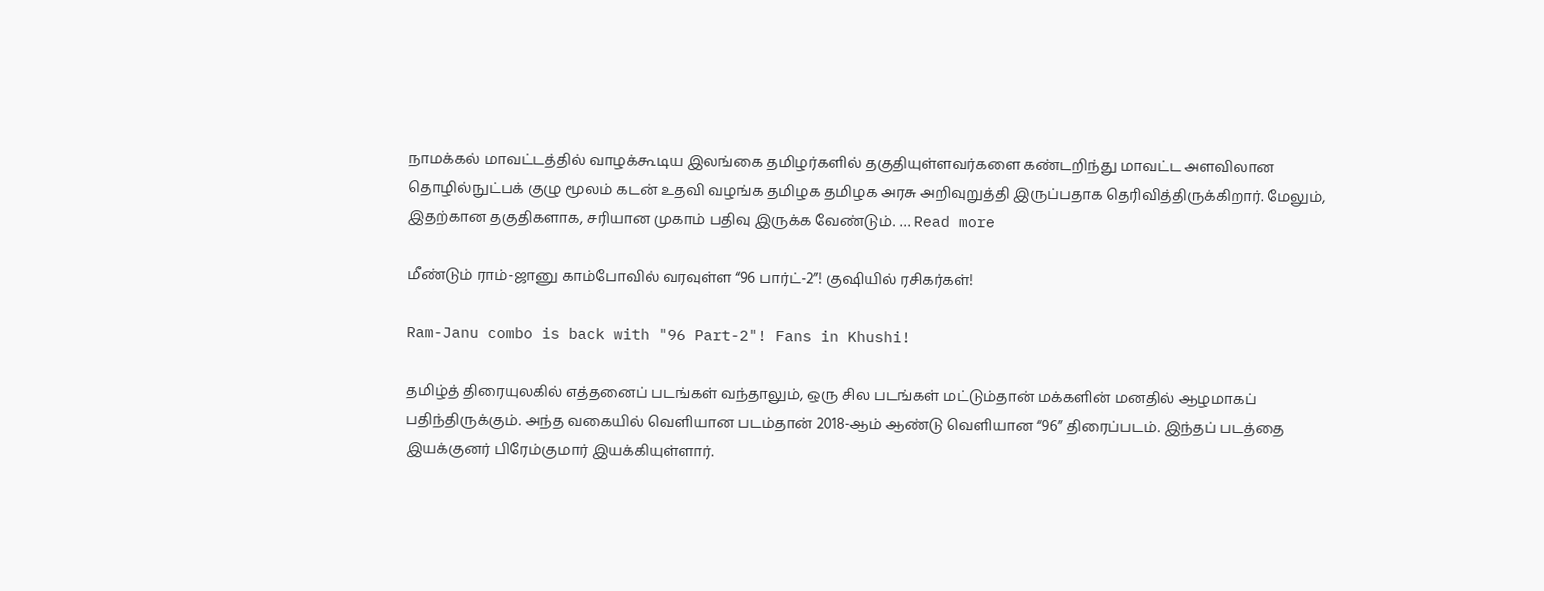நாமக்கல் மாவட்டத்தில் வாழக்கூடிய இலங்கை தமிழர்களில் தகுதியுள்ளவர்களை கண்டறிந்து மாவட்ட அளவிலான தொழில்நுட்பக் குழு மூலம் கடன் உதவி வழங்க தமிழக தமிழக அரசு அறிவுறுத்தி இருப்பதாக தெரிவித்திருக்கிறார். மேலும், இதற்கான தகுதிகளாக, சரியான முகாம் பதிவு இருக்க வேண்டும். … Read more

மீண்டும் ராம்-ஜானு காம்போவில் வரவுள்ள “96 பார்ட்-2”! குஷியில் ரசிகர்கள்!

Ram-Janu combo is back with "96 Part-2"! Fans in Khushi!

தமிழ்த் திரையுலகில் எத்தனைப் படங்கள் வந்தாலும், ஒரு சில படங்கள் மட்டும்தான் மக்களின் மனதில் ஆழமாகப் பதிந்திருக்கும். அந்த வகையில் வெளியான படம்தான் 2018-ஆம் ஆண்டு வெளியான “96” திரைப்படம். இந்தப் படத்தை இயக்குனர் பிரேம்குமார் இயக்கியுள்ளார்.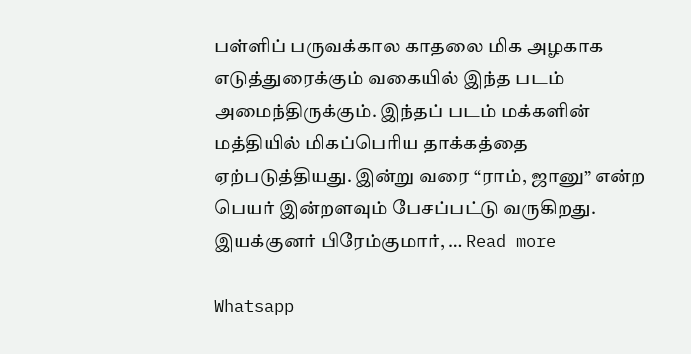பள்ளிப் பருவக்கால காதலை மிக அழகாக எடுத்துரைக்கும் வகையில் இந்த படம் அமைந்திருக்கும். இந்தப் படம் மக்களின் மத்தியில் மிகப்பெரிய தாக்கத்தை ஏற்படுத்தியது. இன்று வரை “ராம், ஜானு” என்ற பெயர் இன்றளவும் பேசப்பட்டு வருகிறது. இயக்குனர் பிரேம்குமார், … Read more

Whatsapp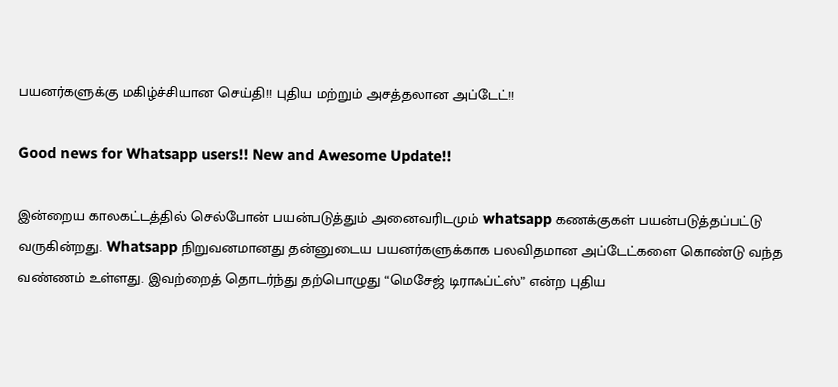பயனர்களுக்கு மகிழ்ச்சியான செய்தி!! புதிய மற்றும் அசத்தலான அப்டேட்!!

Good news for Whatsapp users!! New and Awesome Update!!

இன்றைய காலகட்டத்தில் செல்போன் பயன்படுத்தும் அனைவரிடமும் whatsapp கணக்குகள் பயன்படுத்தப்பட்டு வருகின்றது. Whatsapp நிறுவனமானது தன்னுடைய பயனர்களுக்காக பலவிதமான அப்டேட்களை கொண்டு வந்த வண்ணம் உள்ளது. இவற்றைத் தொடர்ந்து தற்பொழுது “மெசேஜ் டிராஃப்ட்ஸ்” என்ற புதிய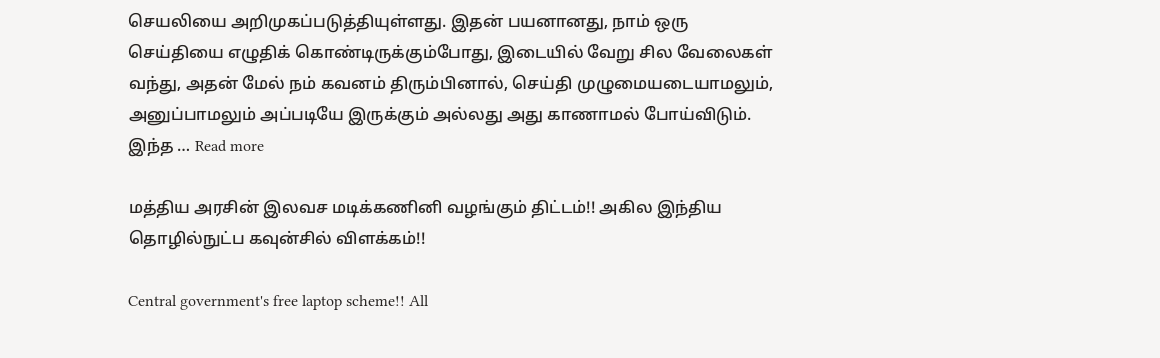செயலியை அறிமுகப்படுத்தியுள்ளது. இதன் பயனானது, நாம் ஒரு செய்தியை எழுதிக் கொண்டிருக்கும்போது, இடையில் வேறு சில வேலைகள் வந்து, அதன் மேல் நம் கவனம் திரும்பினால், செய்தி முழுமையடையாமலும், அனுப்பாமலும் அப்படியே இருக்கும் அல்லது அது காணாமல் போய்விடும். இந்த … Read more

மத்திய அரசின் இலவச மடிக்கணினி வழங்கும் திட்டம்!! அகில இந்திய தொழில்நுட்ப கவுன்சில் விளக்கம்!!

Central government's free laptop scheme!! All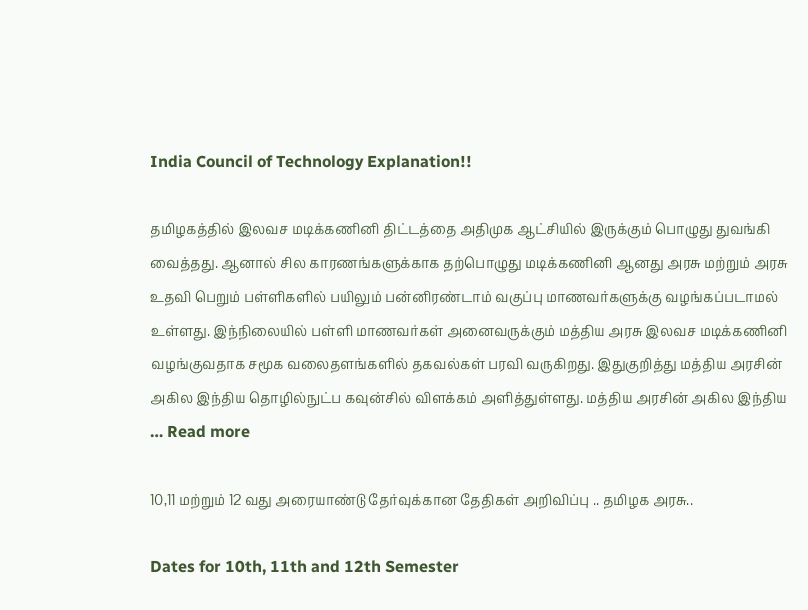India Council of Technology Explanation!!

தமிழகத்தில் இலவச மடிக்கணினி திட்டத்தை அதிமுக ஆட்சியில் இருக்கும் பொழுது துவங்கி வைத்தது. ஆனால் சில காரணங்களுக்காக தற்பொழுது மடிக்கணினி ஆனது அரசு மற்றும் அரசு உதவி பெறும் பள்ளிகளில் பயிலும் பன்னிரண்டாம் வகுப்பு மாணவர்களுக்கு வழங்கப்படாமல் உள்ளது. இந்நிலையில் பள்ளி மாணவர்கள் அனைவருக்கும் மத்திய அரசு இலவச மடிக்கணினி வழங்குவதாக சமூக வலைதளங்களில் தகவல்கள் பரவி வருகிறது. இதுகுறித்து மத்திய அரசின் அகில இந்திய தொழில்நுட்ப கவுன்சில் விளக்கம் அளித்துள்ளது. மத்திய அரசின் அகில இந்திய … Read more

10,11 மற்றும் 12 வது அரையாண்டு தேர்வுக்கான தேதிகள் அறிவிப்பு .. தமிழக அரசு..

Dates for 10th, 11th and 12th Semester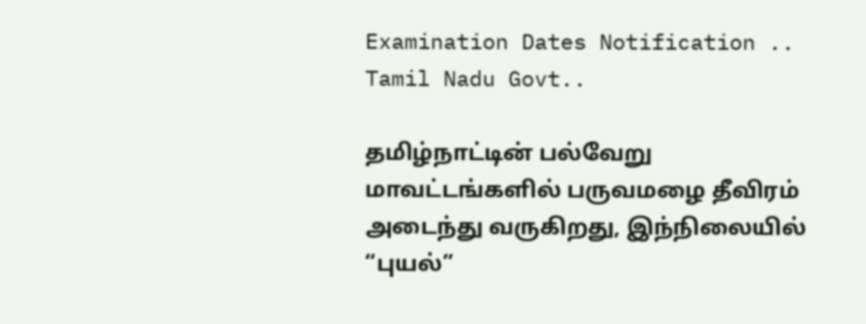Examination Dates Notification .. Tamil Nadu Govt..

தமிழ்நாட்டின் பல்வேறு மாவட்டங்களில் பருவமழை தீவிரம் அடைந்து வருகிறது, இந்நிலையில் “புயல்”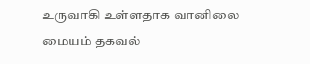உருவாகி உள்ளதாக வானிலை மையம் தகவல்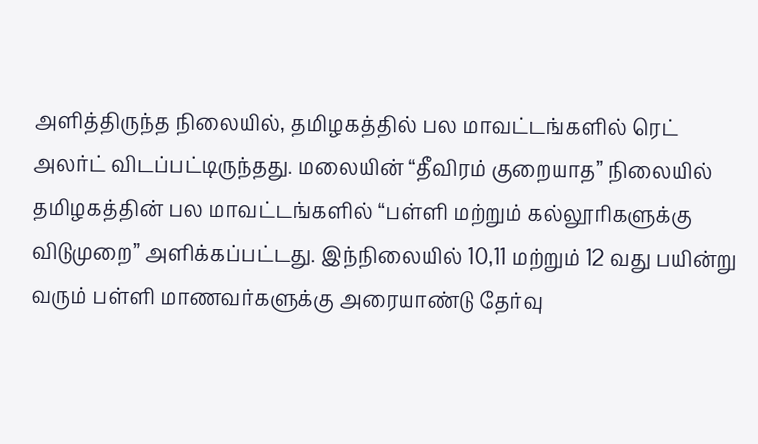அளித்திருந்த நிலையில், தமிழகத்தில் பல மாவட்டங்களில் ரெட் அலர்ட் விடப்பட்டிருந்தது. மலையின் “தீவிரம் குறையாத” நிலையில் தமிழகத்தின் பல மாவட்டங்களில் “பள்ளி மற்றும் கல்லூரிகளுக்கு விடுமுறை” அளிக்கப்பட்டது. இந்நிலையில் 10,11 மற்றும் 12 வது பயின்று வரும் பள்ளி மாணவர்களுக்கு அரையாண்டு தேர்வு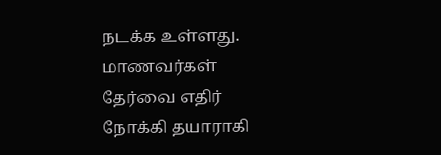நடக்க உள்ளது. மாணவர்கள் தேர்வை எதிர் நோக்கி தயாராகி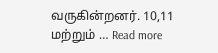வருகின்றனர். 10,11 மற்றும் … Read more